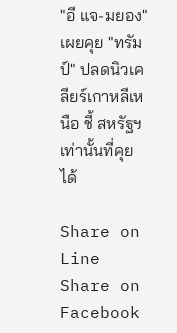"อี แจ-มยอง" เผยคุย "ทรัมป์" ปลดนิวเคลียร์เกาหลีเหนือ ชี้ สหรัฐฯ เท่านั้นที่คุยได้

Share on Line Share on Facebook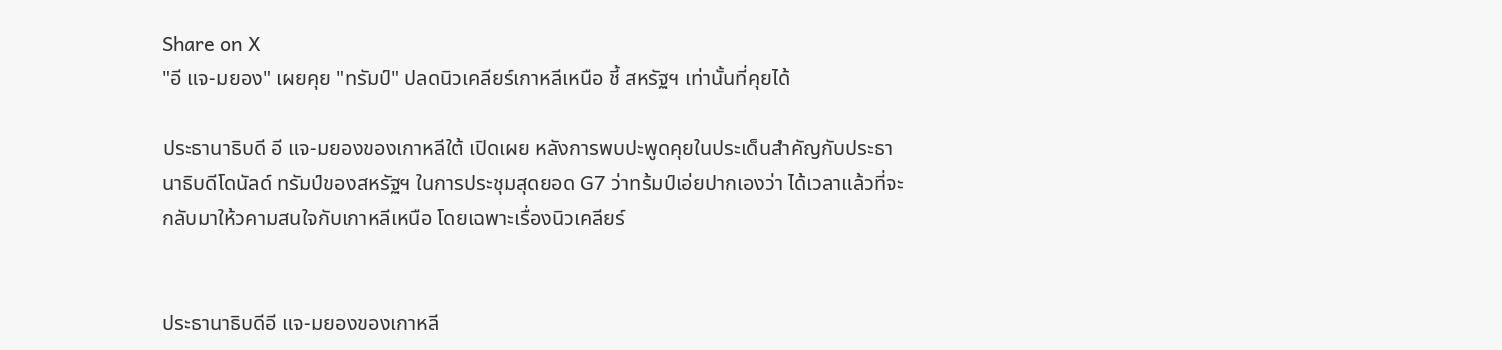Share on X
"อี แจ-มยอง" เผยคุย "ทรัมป์" ปลดนิวเคลียร์เกาหลีเหนือ ชี้ สหรัฐฯ เท่านั้นที่คุยได้

ประธานาธิบดี อี แจ-มยองของเกาหลีใต้ เปิดเผย หลังการพบปะพูดคุยในประเด็นสำคัญกับประธานาธิบดีโดนัลด์ ทรัมป์ของสหรัฐฯ ในการประชุมสุดยอด G7 ว่าทร้มป์เอ่ยปากเองว่า ได้เวลาแล้วที่จะกลับมาให้วคามสนใจกับเกาหลีเหนือ โดยเฉพาะเรื่องนิวเคลียร์


ประธานาธิบดีอี แจ-มยองของเกาหลี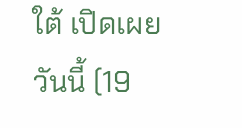ใต้ เปิดเผยวันนี้ (19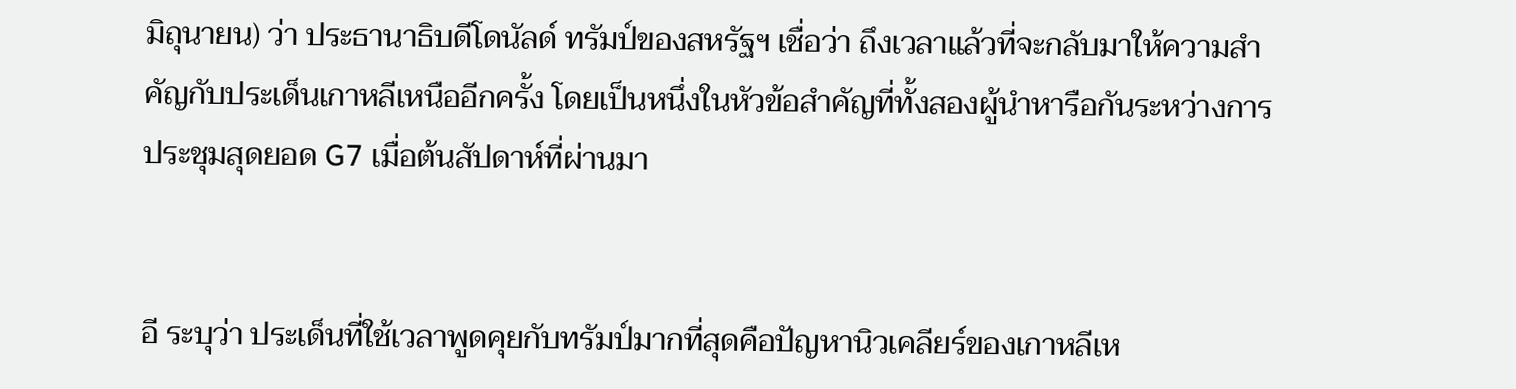มิถุนายน) ว่า ประธานาธิบดีโดนัลด์ ทรัมป์ของสหรัฐฯ เชื่อว่า ถึงเวลาแล้วที่จะกลับมาให้ความสำคัญกับประเด็นเกาหลีเหนืออีกครั้ง โดยเป็นหนึ่งในหัวข้อสำคัญที่ทั้งสองผู้นำหารือกันระหว่างการประชุมสุดยอด G7 เมื่อต้นสัปดาห์ที่ผ่านมา


อี ระบุว่า ประเด็นที่ใช้เวลาพูดคุยกับทรัมป์มากที่สุดคือปัญหานิวเคลียร์ของเกาหลีเห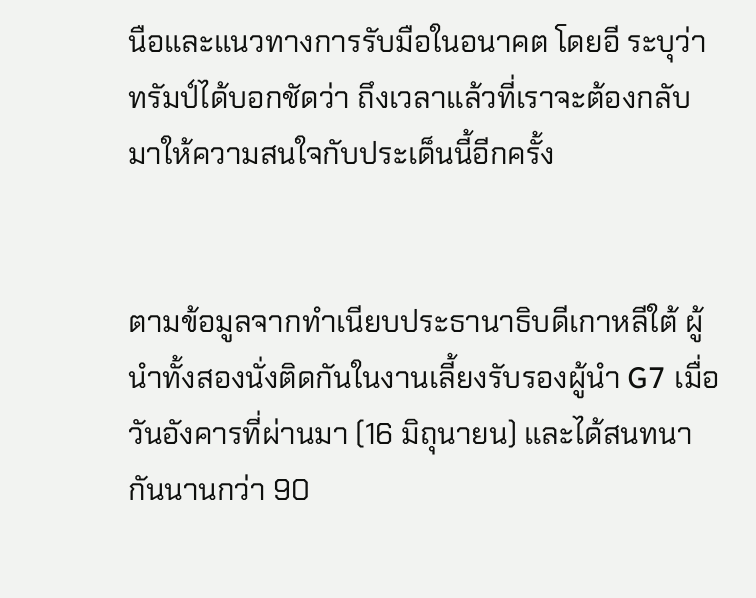นือและแนวทางการรับมือในอนาคต โดยอี ระบุว่า ทรัมป์ได้บอกชัดว่า ถึงเวลาแล้วที่เราจะต้องกลับมาให้ความสนใจกับประเด็นนี้อีกครั้ง


ตามข้อมูลจากทำเนียบประธานาธิบดีเกาหลีใต้ ผู้นำทั้งสองนั่งติดกันในงานเลี้ยงรับรองผู้นำ G7 เมื่อวันอังคารที่ผ่านมา (16 มิถุนายน) และได้สนทนากันนานกว่า 90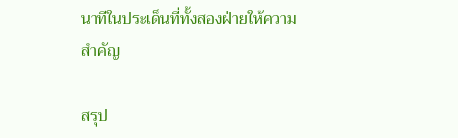นาทีในประเด็นที่ทั้งสองฝ่ายให้ความสำคัญ

สรุป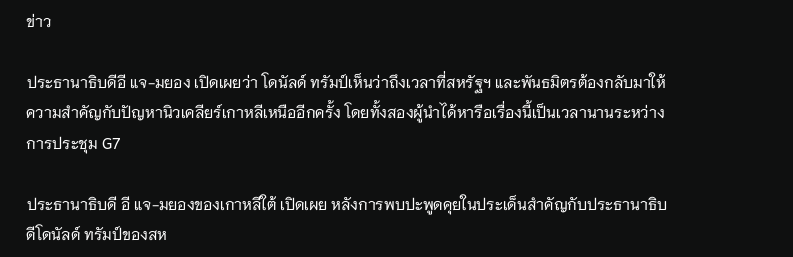ข่าว

ประธานาธิบดีอี แจ-มยอง เปิดเผยว่า โดนัลด์ ทรัมป์เห็นว่าถึงเวลาที่สหรัฐฯ และพันธมิตรต้องกลับมาให้ความสำคัญกับปัญหานิวเคลียร์เกาหลีเหนืออีกครั้ง โดยทั้งสองผู้นำได้หารือเรื่องนี้เป็นเวลานานระหว่างการประชุม G7

ประธานาธิบดี อี แจ-มยองของเกาหลีใต้ เปิดเผย หลังการพบปะพูดคุยในประเด็นสำคัญกับประธานาธิบดีโดนัลด์ ทรัมป์ของสห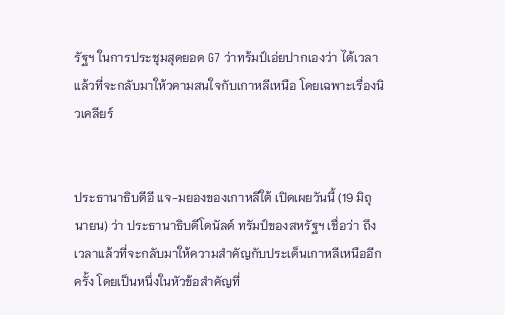รัฐฯ ในการประชุมสุดยอด G7 ว่าทร้มป์เอ่ยปากเองว่า ได้เวลาแล้วที่จะกลับมาให้วคามสนใจกับเกาหลีเหนือ โดยเฉพาะเรื่องนิวเคลียร์


ประธานาธิบดีอี แจ-มยองของเกาหลีใต้ เปิดเผยวันนี้ (19 มิถุนายน) ว่า ประธานาธิบดีโดนัลด์ ทรัมป์ของสหรัฐฯ เชื่อว่า ถึงเวลาแล้วที่จะกลับมาให้ความสำคัญกับประเด็นเกาหลีเหนืออีกครั้ง โดยเป็นหนึ่งในหัวข้อสำคัญที่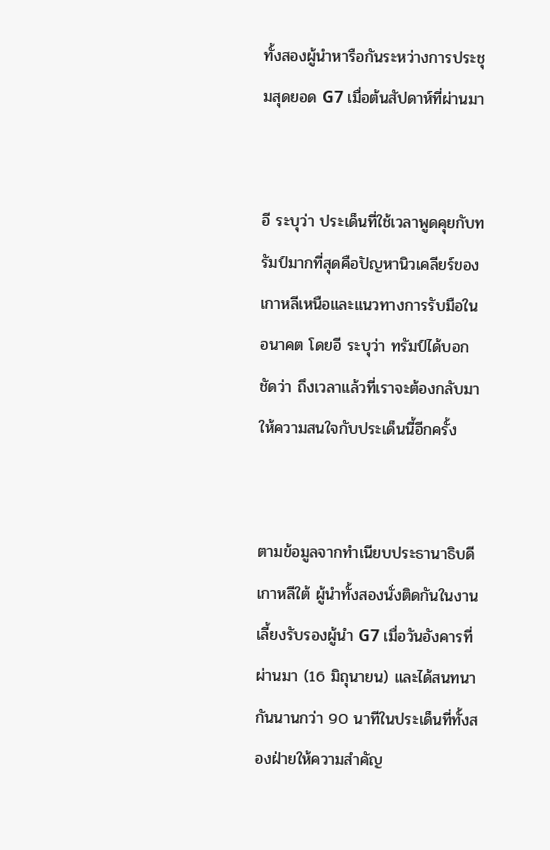ทั้งสองผู้นำหารือกันระหว่างการประชุมสุดยอด G7 เมื่อต้นสัปดาห์ที่ผ่านมา


อี ระบุว่า ประเด็นที่ใช้เวลาพูดคุยกับทรัมป์มากที่สุดคือปัญหานิวเคลียร์ของเกาหลีเหนือและแนวทางการรับมือในอนาคต โดยอี ระบุว่า ทรัมป์ได้บอกชัดว่า ถึงเวลาแล้วที่เราจะต้องกลับมาให้ความสนใจกับประเด็นนี้อีกครั้ง


ตามข้อมูลจากทำเนียบประธานาธิบดีเกาหลีใต้ ผู้นำทั้งสองนั่งติดกันในงานเลี้ยงรับรองผู้นำ G7 เมื่อวันอังคารที่ผ่านมา (16 มิถุนายน) และได้สนทนากันนานกว่า 90 นาทีในประเด็นที่ทั้งสองฝ่ายให้ความสำคัญ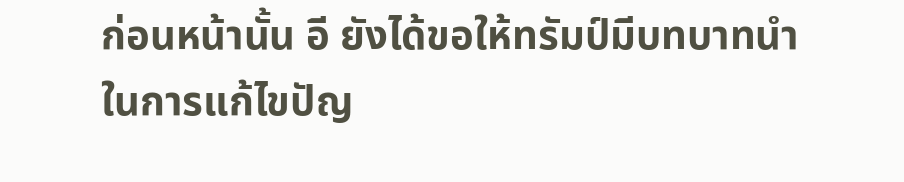ก่อนหน้านั้น อี ยังได้ขอให้ทรัมป์มีบทบาทนำในการแก้ไขปัญ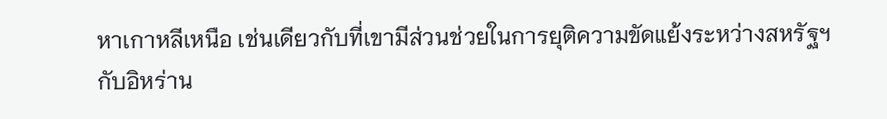หาเกาหลีเหนือ เช่นเดียวกับที่เขามีส่วนช่วยในการยุติความขัดแย้งระหว่างสหรัฐฯ กับอิหร่าน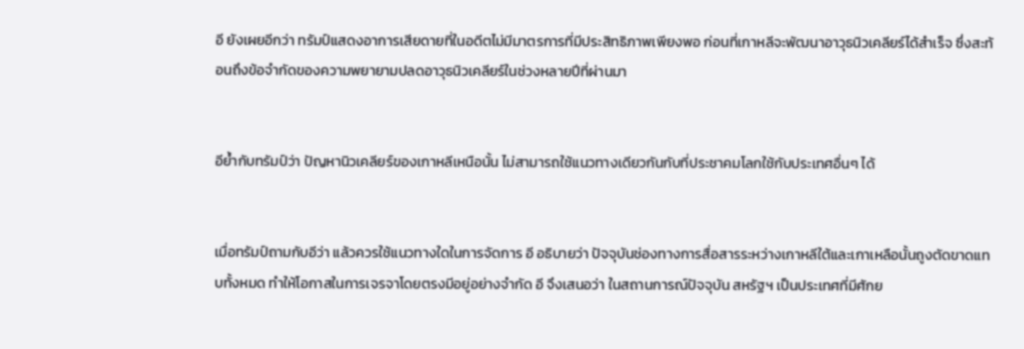อี ยังเผยอีกว่า ทรัมป์แสดงอาการเสียดายที่ในอดีตไม่มีมาตรการที่มีประสิทธิภาพเพียงพอ ก่อนที่เกาหลีจะพัฒนาอาวุธนิวเคลียร์ได้สำเร็จ ซึ่งสะท้อนถึงข้อจำกัดของความพยายามปลดอาวุธนิวเคลียร์ในช่วงหลายปีที่ผ่านมา


อีย้ำกับทรัมป์ว่า ปัญหานิวเคลียร์ของเกาหลีเหนือนั้น ไม่สามารถใช้แนวทางเดียวกันกับที่ประชาคมโลกใช้กับประเทศอื่นๆ ได้


เมื่อทรัมป์ถามกับอีว่า แล้วควรใช้แนวทางใดในการจัดการ อี อธิบายว่า ปัจจุบันช่องทางการสื่อสารระหว่างเกาหลีใต้และเกาเหลือนั้นถูงตัดขาดแทบทั้งหมด ทำให้โอกาสในการเจรจาโดยตรงมีอยู่อย่างจำกัด อี จึงเสนอว่า ในสถานการณ์ปัจจุบัน สหรัฐฯ เป็นประเทศที่มีศักย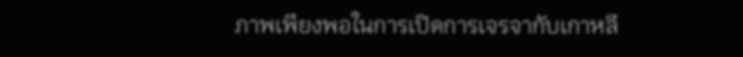ภาพเพียงพอในการเปิดการเจรจากับเกาหลี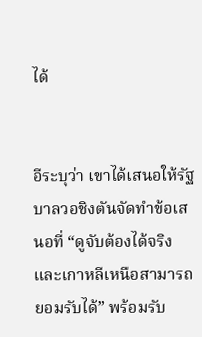ได้


อีระบุว่า เขาได้เสนอให้รัฐบาลวอชิงตันจัดทำข้อเสนอที่ “ดูจับต้องได้จริงและเกาหลีเหนือสามารถยอมรับได้” พร้อมรับ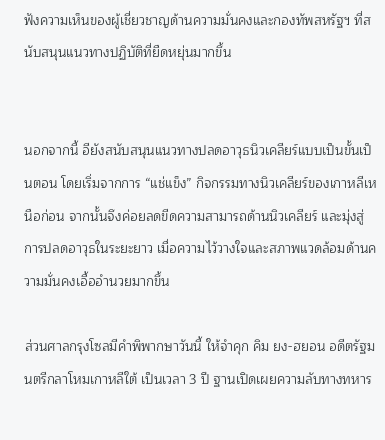ฟังความเห็นของผู้เชี่ยวชาญด้านความมั่นคงและกองทัพสหรัฐฯ ที่สนับสนุนแนวทางปฏิบัติที่ยืดหยุ่นมากขึ้น


นอกจากนี้ อียังสนับสนุนแนวทางปลดอาวุธนิวเคลียร์แบบเป็นขั้นเป็นตอน โดยเริ่มจากการ “แช่แข็ง” กิจกรรมทางนิวเคลียร์ของเกาหลีเหนือก่อน จากนั้นจึงค่อยลดขีดความสามารถด้านนิวเคลียร์ และมุ่งสู่การปลดอาวุธในระยะยาว เมื่อความไว้วางใจและสภาพแวดล้อมด้านความมั่นคงเอื้ออำนวยมากขึ้น

ส่วนศาลกรุงโซลมีคำพิพากษาวันนี้ ให้จำคุก คิม ยง-ฮยอน อดีตรัฐมนตรีกลาโหมเกาหลีใต้ เป็นเวลา 3 ปี ฐานเปิดเผยความลับทางทหาร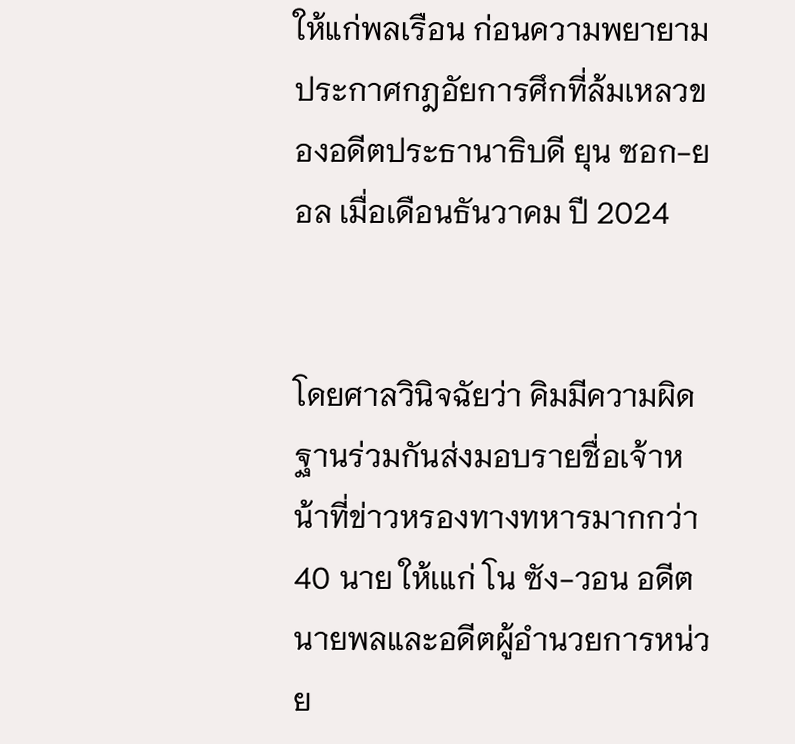ให้แก่พลเรือน ก่อนความพยายามประกาศกฎอัยการศึกที่ล้มเหลวของอดีตประธานาธิบดี ยุน ซอก-ยอล เมื่อเดือนธันวาคม ปี 2024


โดยศาลวินิจฉัยว่า คิมมีความผิดฐานร่วมกันส่งมอบรายชื่อเจ้าหน้าที่ข่าวหรองทางทหารมากกว่า 40 นาย ให้เแก่ โน ซัง-วอน อดีตนายพลและอดีตผู้อำนวยการหน่วย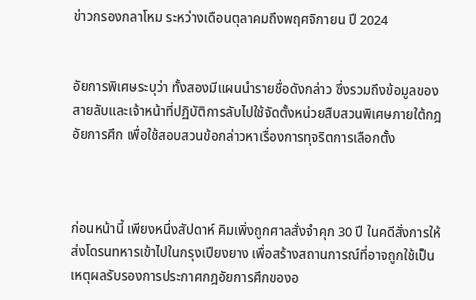ข่าวกรองกลาโหม ระหว่างเดือนตุลาคมถึงพฤศจิกายน ปี 2024


อัยการพิเศษระบุว่า ทั้งสองมีแผนนำรายชื่อดังกล่าว ซึ่งรวมถึงข้อมูลของสายลับและเจ้าหน้าที่ปฏิบัติการลับไปใช้จัดตั้งหน่วยสืบสวนพิเศษภายใต้กฎอัยการศึก เพื่อใช้สอบสวนข้อกล่าวหาเรื่องการทุจริตการเลือกตั้ง



ก่อนหน้านี้ เพียงหนึ่งสัปดาห์ คิมเพิ่งถูกศาลสั่งจำคุก 30 ปี ในคดีสั่งการให้ส่งโดรนทหารเข้าไปในกรุงเปียงยาง เพื่อสร้างสถานการณ์ที่อาจถูกใช้เป็นเหตุผลรับรองการประกาศกฎอัยการศึกของอ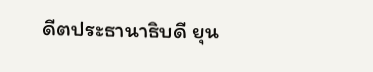ดีตประธานาธิบดี ยุน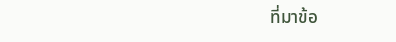ที่มาข้อ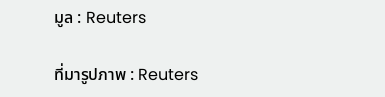มูล : Reuters

ที่มารูปภาพ : Reuters